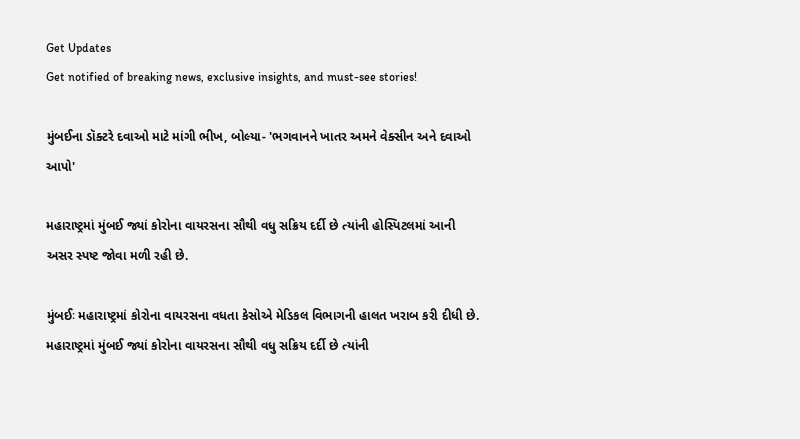Get Updates
Get notified of breaking news, exclusive insights, and must-see stories!

મુંબઈના ડૉક્ટરે દવાઓ માટે માંગી ભીખ, બોલ્યા- 'ભગવાનને ખાતર અમને વેક્સીન અને દવાઓ આપો'

મહારાષ્ટ્રમાં મુંબઈ જ્યાં કોરોના વાયરસના સૌથી વધુ સક્રિય દર્દી છે ત્યાંની હોસ્પિટલમાં આની અસર સ્પષ્ટ જોવા મળી રહી છે.

મુંબઈઃ મહારાષ્ટ્રમાં કોરોના વાયરસના વધતા કેસોએ મેડિકલ વિભાગની હાલત ખરાબ કરી દીધી છે. મહારાષ્ટ્રમાં મુંબઈ જ્યાં કોરોના વાયરસના સૌથી વધુ સક્રિય દર્દી છે ત્યાંની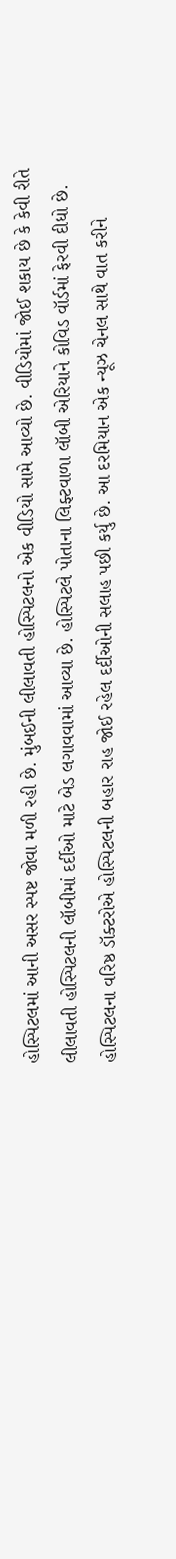હોસ્પિટલમાં આની અસર સ્પષ્ટ જોવા મળી રહી છે. મુંબઈની લીલાવતી હોસ્પિટલનો એક વીડિયો સામે આવ્યો છે. વીડિયોમાં જોઈ શકાય છે કે કેવી રીતે લીલાવતી હોસ્પિટલની લૉબીમાં દર્દીઓ માટે બેડ લગાવવામાં આવ્યા છે. હોસ્પિટલે પોતાના લિફ્ટવાળા લૉબી એરિયાને કોવિડ વૉર્ડમાં ફેરવી દીધો છે. હોસ્પિટલના વરિષ્ઠ ડૉક્ટરોએ હોસ્પિટલની બહાર રાહ જોઈ રહેલ દર્દીઓની સલાહ પછી કર્યુ છે. આ દરમિયાન એક ન્યૂઝ ચેનલ સાથે વાત કરીને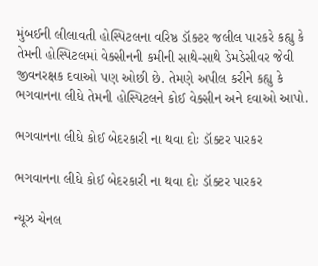મુંબઈની લીલાવતી હોસ્પિટલના વરિષ્ઠ ડૉક્ટર જલીલ પારકરે કહ્યુ કે તેમની હોસ્પિટલમાં વેક્સીનની કમીની સાથે-સાથે ડેમડેસીવર જેવી જીવનરક્ષક દવાઓ પણ ઓછી છે. તેમણે અપીલ કરીને કહ્યુ કે ભગવાનના લીધે તેમની હોસ્પિટલને કોઈ વેક્સીન અને દવાઓ આપો.

ભગવાનના લીધે કોઈ બેદરકારી ના થવા દોઃ ડૉક્ટર પારકર

ભગવાનના લીધે કોઈ બેદરકારી ના થવા દોઃ ડૉક્ટર પારકર

ન્યૂઝ ચેનલ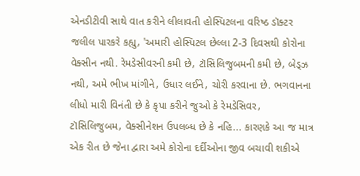એનડીટીવી સાથે વાત કરીને લીલાવતી હોસ્પિટલના વરિષ્ઠ ડૉક્ટર જલીલ પારકરે કહ્યુ, 'અમારી હોસ્પિટલ છેલ્લા 2-3 દિવસથી કોરોના વેક્સીન નથી. રેમડેસીવરની કમી છે, ટૉસિલિજુબમની કમી છે, બેડ્ઝ નથી, અમે ભીખ માંગીને, ઉધાર લઈને, ચોરી કરવાના છે. ભગવાનના લીધો મારી વિનંતી છે કે કૃપા કરીને જુઓ કે રેમડેસિવર, ટૉસિલિજુબમ, વેક્સીનેશન ઉપલબ્ધ છે કે નહિ... કારણકે આ જ માત્ર એક રીત છે જેના દ્વારા અમે કોરોના દર્દીઓના જીવ બચાવી શકીએ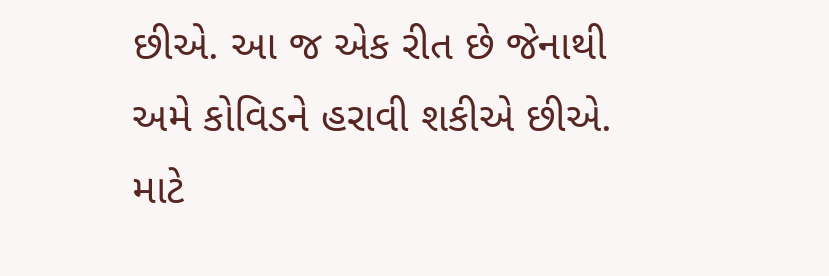છીએ. આ જ એક રીત છે જેનાથી અમે કોવિડને હરાવી શકીએ છીએ. માટે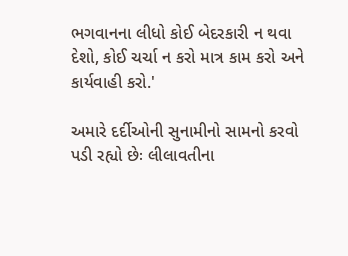ભગવાનના લીધો કોઈ બેદરકારી ન થવા દેશો, કોઈ ચર્ચા ન કરો માત્ર કામ કરો અને કાર્યવાહી કરો.'

અમારે દર્દીઓની સુનામીનો સામનો કરવો પડી રહ્યો છેઃ લીલાવતીના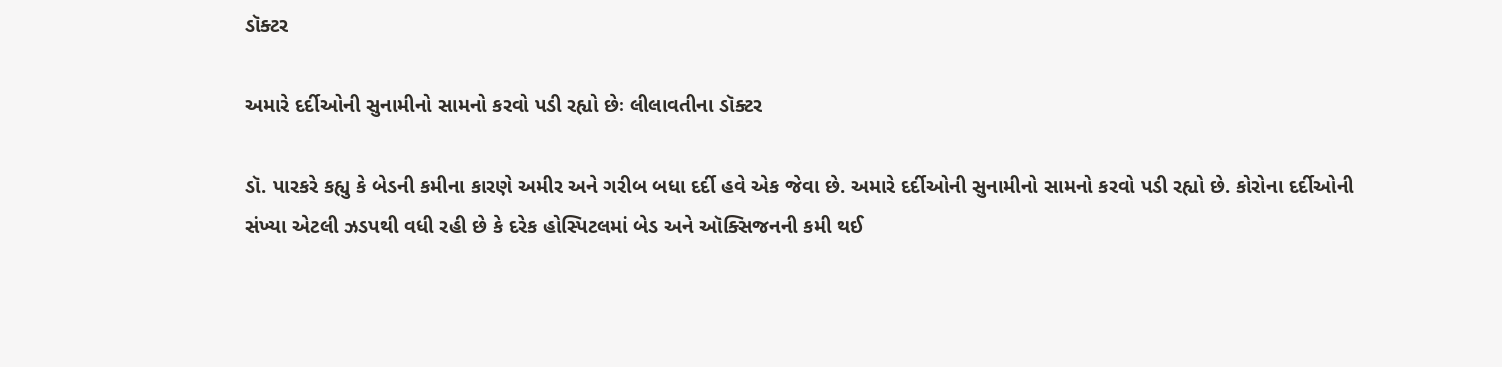ડૉક્ટર

અમારે દર્દીઓની સુનામીનો સામનો કરવો પડી રહ્યો છેઃ લીલાવતીના ડૉક્ટર

ડૉ. પારકરે કહ્યુ કે બેડની કમીના કારણે અમીર અને ગરીબ બધા દર્દી હવે એક જેવા છે. અમારે દર્દીઓની સુનામીનો સામનો કરવો પડી રહ્યો છે. કોરોના દર્દીઓની સંખ્યા એટલી ઝડપથી વધી રહી છે કે દરેક હોસ્પિટલમાં બેડ અને ઑક્સિજનની કમી થઈ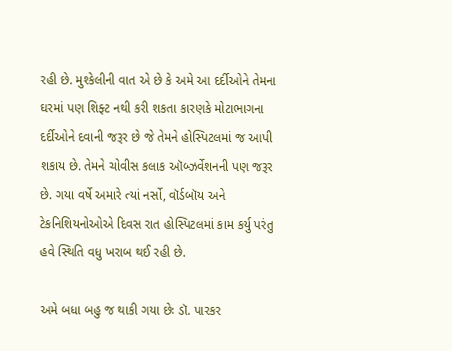રહી છે. મુશ્કેલીની વાત એ છે કે અમે આ દર્દીઓને તેમના ઘરમાં પણ શિફ્ટ નથી કરી શકતા કારણકે મોટાભાગના દર્દીઓને દવાની જરૂર છે જે તેમને હોસ્પિટલમાં જ આપી શકાય છે. તેમને ચોવીસ કલાક ઑબ્ઝર્વેશનની પણ જરૂર છે. ગયા વર્ષે અમારે ત્યાં નર્સો, વૉર્ડબૉય અને ટેકનિશિયનોઓએ દિવસ રાત હોસ્પિટલમાં કામ કર્યુ પરંતુ હવે સ્થિતિ વધુ ખરાબ થઈ રહી છે.

અમે બધા બહુ જ થાકી ગયા છેઃ ડૉ. પારકર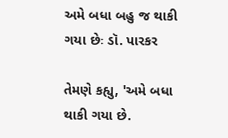અમે બધા બહુ જ થાકી ગયા છેઃ ડૉ. પારકર

તેમણે કહ્યુ, 'અમે બધા થાકી ગયા છે.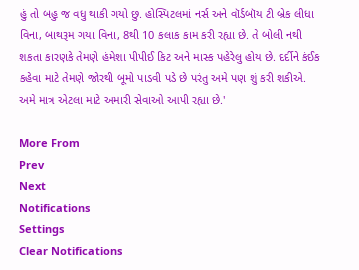હું તો બહુ જ વધુ થાકી ગયો છુ. હોસ્પિટલમાં નર્સ અને વૉર્ડબૉય ટી બ્રેક લીધા વિના, બાથરૂમ ગયા વિના, 8થી 10 કલાક કામ કરી રહ્યા છે. તે બોલી નથી શકતા કારણકે તેમણે હંમેશા પીપીઈ કિટ અને માસ્ક પહેરેલુ હોય છે. દર્દીને કંઈક કહેવા માટે તેમણે જોરથી બૂમો પાડવી પડે છે પરંતુ અમે પણ શું કરી શકીએ. અમે માત્ર એટલા માટે અમારી સેવાઓ આપી રહ્યા છે.'

More From
Prev
Next
Notifications
Settings
Clear Notifications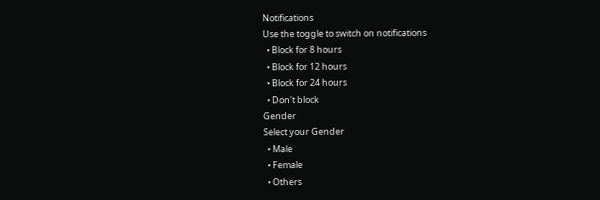Notifications
Use the toggle to switch on notifications
  • Block for 8 hours
  • Block for 12 hours
  • Block for 24 hours
  • Don't block
Gender
Select your Gender
  • Male
  • Female
  • Others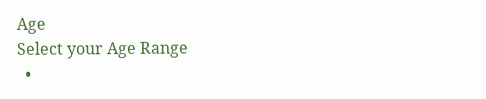Age
Select your Age Range
  •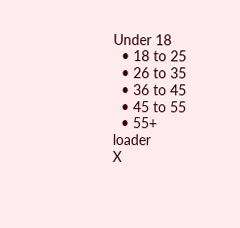Under 18
  • 18 to 25
  • 26 to 35
  • 36 to 45
  • 45 to 55
  • 55+
loader
X